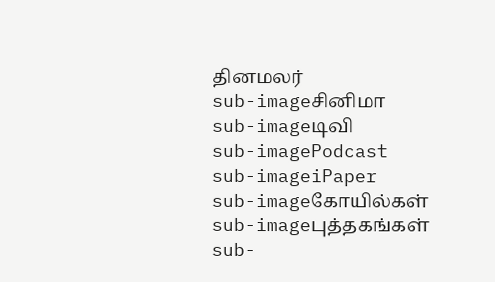தினமலர்
sub-imageசினிமா
sub-imageடிவி
sub-imagePodcast
sub-imageiPaper
sub-imageகோயில்கள்
sub-imageபுத்தகங்கள்
sub-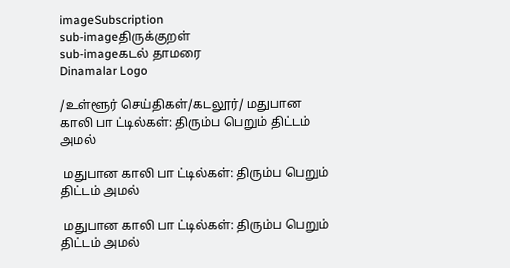imageSubscription
sub-imageதிருக்குறள்
sub-imageகடல் தாமரை
Dinamalar Logo

/உள்ளூர் செய்திகள்/கடலூர்/ மதுபான காலி பா ட்டில்கள்: திரும்ப பெறும் திட்டம் அமல்

 மதுபான காலி பா ட்டில்கள்: திரும்ப பெறும் திட்டம் அமல்

 மதுபான காலி பா ட்டில்கள்: திரும்ப பெறும் திட்டம் அமல்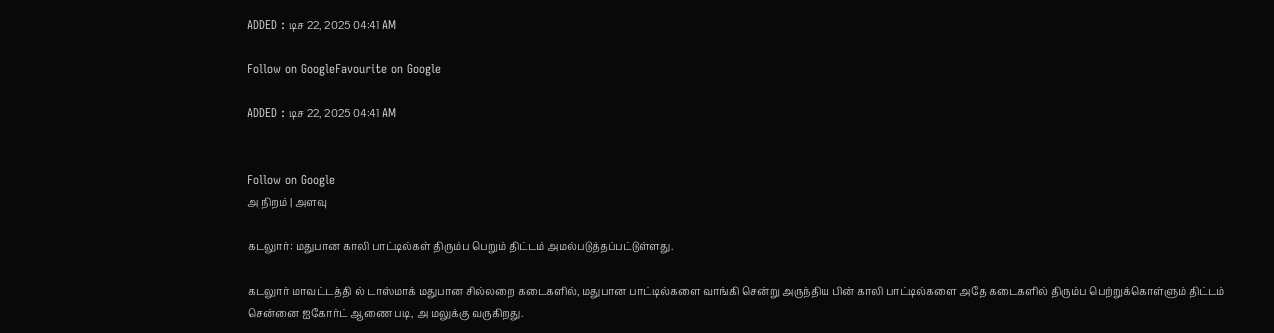ADDED : டிச 22, 2025 04:41 AM

Follow on GoogleFavourite on Google

ADDED : டிச 22, 2025 04:41 AM


Follow on Google
அ நிறம் | அளவு

கடலுார்: மதுபான காலி பாட்டில்கள் திரும்ப பெறும் திட்டம் அமல்படுத்தப்பட்டுள்ளது.

கடலுார் மாவட்டத்தி ல் டாஸ்மாக் மதுபான சில்லறை கடைகளில், மதுபான பாட்டில்களை வாங்கி சென்று அருந்திய பின் காலி பாட்டில்களை அதே கடைகளில் திரும்ப பெற்றுக்கொள்ளும் திட்டம் சென்னை ஐகோர்ட் ஆணை படி, அ மலுக்கு வருகிறது.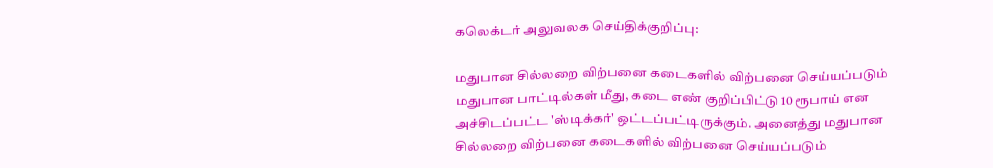கலெக்டர் அலுவலக செய்திக்குறிப்பு:

மதுபான சில்லறை விற்பனை கடைகளில் விற்பனை செய்யப்படும் மதுபான பாட்டில்கள் மீது, கடை எண் குறிப்பிட்டு 10 ரூபாய் என அச்சிடப்பட்ட 'ஸ்டிக்கர்' ஒட்டப்பட்டிருக்கும். அனைத்து மதுபான சில்லறை விற்பனை கடைகளில் விற்பனை செய்யப்படும்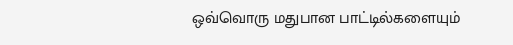ஒவ்வொரு மதுபான பாட்டில்களையும்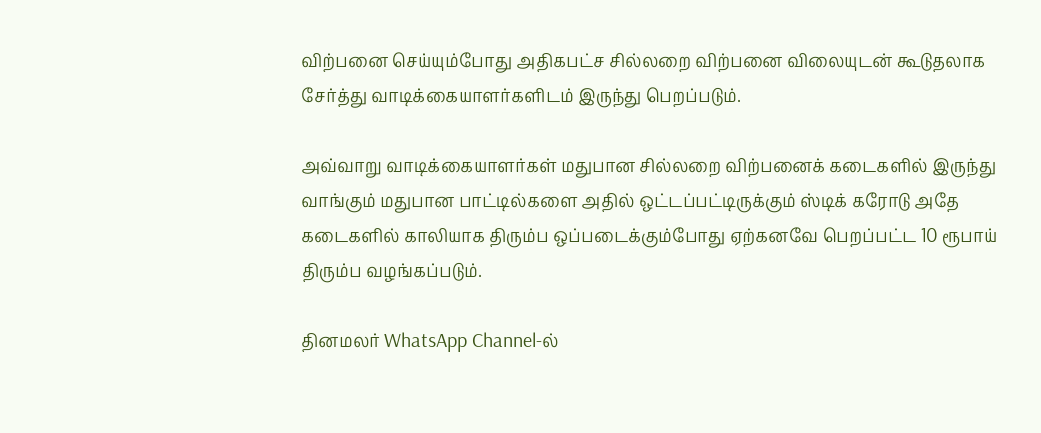விற்பனை செய்யும்போது அதிகபட்ச சில்லறை விற்பனை விலையுடன் கூடுதலாக சேர்த்து வாடிக்கையாளர்களிடம் இருந்து பெறப்படும்.

அவ்வாறு வாடிக்கையாளர்கள் மதுபான சில்லறை விற்பனைக் கடைகளில் இருந்து வாங்கும் மதுபான பாட்டில்களை அதில் ஒட்டப்பட்டிருக்கும் ஸ்டிக் கரோடு அதே கடைகளில் காலியாக திரும்ப ஒப்படைக்கும்போது ஏற்கனவே பெறப்பட்ட 10 ரூபாய் திரும்ப வழங்கப்படும்.

தினமலர் WhatsApp Channel-ல்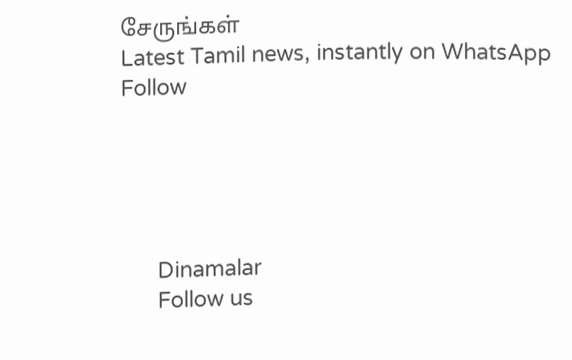சேருங்கள்
Latest Tamil news, instantly on WhatsApp
Follow





      Dinamalar
      Follow us